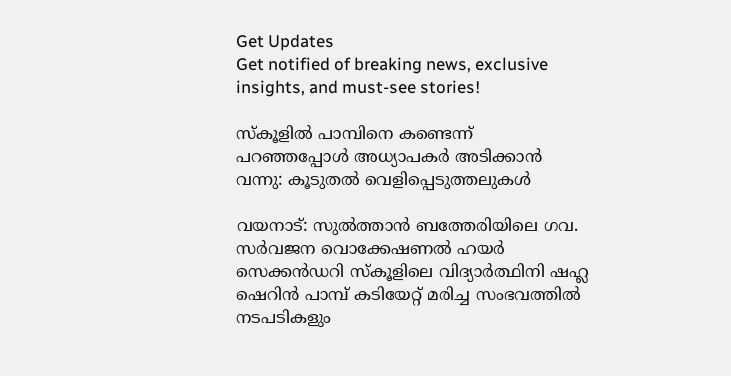Get Updates
Get notified of breaking news, exclusive insights, and must-see stories!

സ്കൂളില്‍ പാമ്പിനെ കണ്ടെന്ന് പറഞ്ഞപ്പോള്‍ അധ്യാപകര്‍ അടിക്കാന്‍ വന്നു: കൂടുതല്‍ വെളിപ്പെടുത്തലുകള്‍

വയനാട്: സുൽത്താൻ ബത്തേരിയിലെ ഗവ. സർവജന വൊക്കേഷണൽ ഹയർ സെക്കന്‍ഡറി സ്കൂളിലെ വിദ്യാര്‍ത്ഥിനി ഷഹ്ല ഷെറിന്‍ പാമ്പ് കടിയേറ്റ് മരിച്ച സംഭവത്തില്‍ നടപടികളും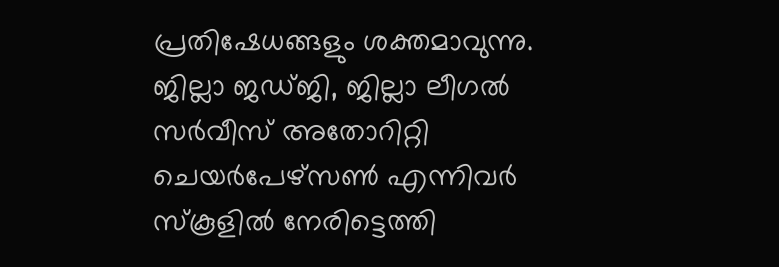പ്രതിഷേധങ്ങളും ശക്തമാവുന്നു. ജില്ലാ ജഡ്ജി, ജില്ലാ ലീഗല്‍ സര്‍വീസ് അതോറിറ്റി ചെയര്‍പേഴ്സണ്‍ എന്നിവര്‍ സ്കൂളില്‍ നേരിട്ടെത്തി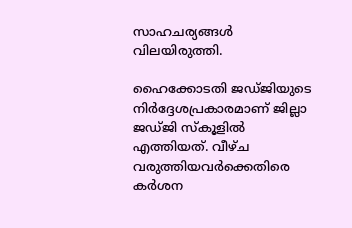സാഹചര്യങ്ങള്‍ വിലയിരുത്തി.

ഹൈക്കോടതി ജഡ്ജിയുടെ നിര്‍ദ്ദേശപ്രകാരമാണ് ജില്ലാ ജഡ്ജി സ്കൂളില്‍ എത്തിയത്. വീഴ്ച വരുത്തിയവര്‍ക്കെതിരെ കര്‍ശന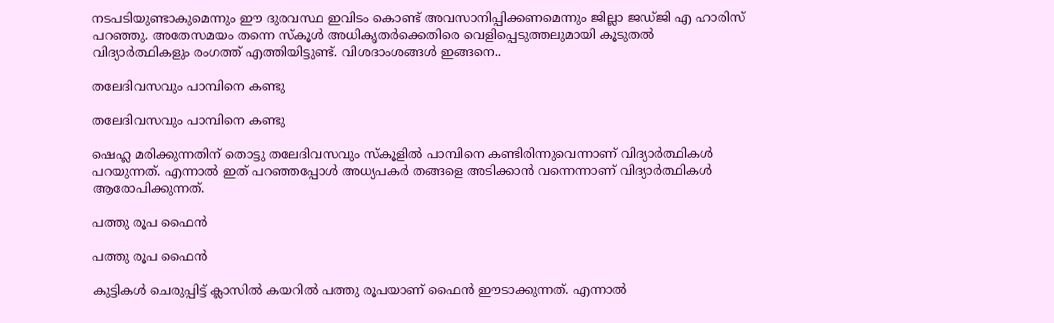നടപടിയുണ്ടാകുമെന്നും ഈ ദുരവസ്ഥ ഇവിടം കൊണ്ട് അവസാനിപ്പിക്കണമെന്നും ജില്ലാ ജഡ്ജി എ ഹാരിസ് പറഞ്ഞു. അതേസമയം തന്നെ സ്കൂള്‍ അധികൃതര്‍ക്കെതിരെ വെളിപ്പെടുത്തലുമായി കൂടുതല്‍ വിദ്യാര്‍ത്ഥികളും രംഗത്ത് എത്തിയിട്ടുണ്ട്. വിശദാംശങ്ങള്‍ ഇങ്ങനെ..

തലേദിവസവും പാമ്പിനെ കണ്ടു

തലേദിവസവും പാമ്പിനെ കണ്ടു

ഷെഹ്ല മരിക്കുന്നതിന് തൊട്ടു തലേദിവസവും സ്കൂളില്‍ പാമ്പിനെ കണ്ടിരിന്നുവെന്നാണ് വിദ്യാര്‍ത്ഥികള്‍ പറയുന്നത്. എന്നാല്‍ ഇത് പറഞ്ഞപ്പോള്‍ അധ്യപകര്‍ തങ്ങളെ അടിക്കാന്‍ വന്നെന്നാണ് വിദ്യാര്‍ത്ഥികള്‍ ആരോപിക്കുന്നത്.

പത്തു രൂപ ഫൈന്‍

പത്തു രൂപ ഫൈന്‍

കുട്ടികള്‍ ചെരുപ്പിട്ട് ക്ലാസില്‍ കയറില്‍ പത്തു രൂപയാണ് ഫൈന്‍ ഈടാക്കുന്നത്. എന്നാല്‍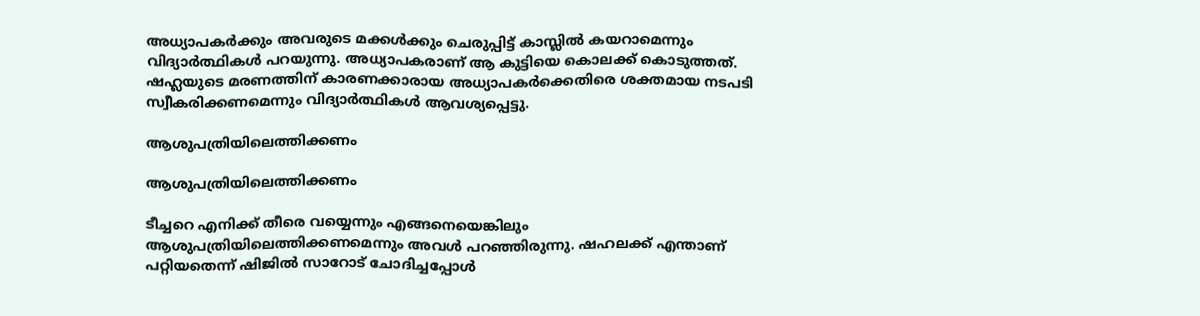അധ്യാപകര്‍ക്കും അവരുടെ മക്കള്‍ക്കും ചെരുപ്പിട്ട് കാസ്ലില്‍ കയറാമെന്നും വിദ്യാര്‍ത്ഥികള്‍ പറയുന്നു. അധ്യാപകരാണ് ആ കുട്ടിയെ കൊലക്ക് കൊടുത്തത്. ഷഹ്ലയുടെ മരണത്തിന് കാരണക്കാരായ അധ്യാപകര്‍ക്കെതിരെ ശക്തമായ നടപടി സ്വീകരിക്കണമെന്നും വിദ്യാര്‍ത്ഥികള്‍ ആവശ്യപ്പെട്ടു.

ആശുപത്രിയിലെത്തിക്കണം

ആശുപത്രിയിലെത്തിക്കണം

ടീച്ചറെ എനിക്ക് തീരെ വയ്യെന്നും എങ്ങനെയെങ്കിലും ആശുപത്രിയിലെത്തിക്കണമെന്നും അവള്‍ പറഞ്ഞിരുന്നു. ഷഹലക്ക് എന്താണ് പറ്റിയതെന്ന് ഷിജില്‍ സാറോട് ചോദിച്ചപ്പോള്‍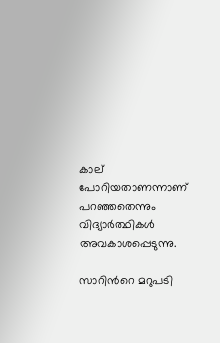കാല് പോറിയതാണന്നാണ് പറഞ്ഞതെന്നും വിദ്യാര്‍ത്ഥികള്‍ അവകാശപ്പെടുന്നു.

സാറിന്‍റെ മറുപടി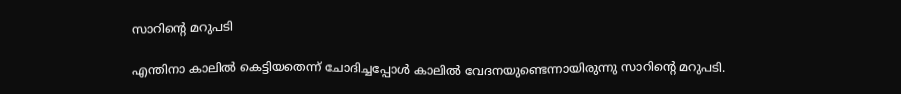സാറിന്‍റെ മറുപടി

എന്തിനാ കാലില്‍ കെട്ടിയതെന്ന് ചോദിച്ചപ്പോള്‍ കാലില്‍ വേദനയുണ്ടെന്നായിരുന്നു സാറിന്‍റെ മറുപടി.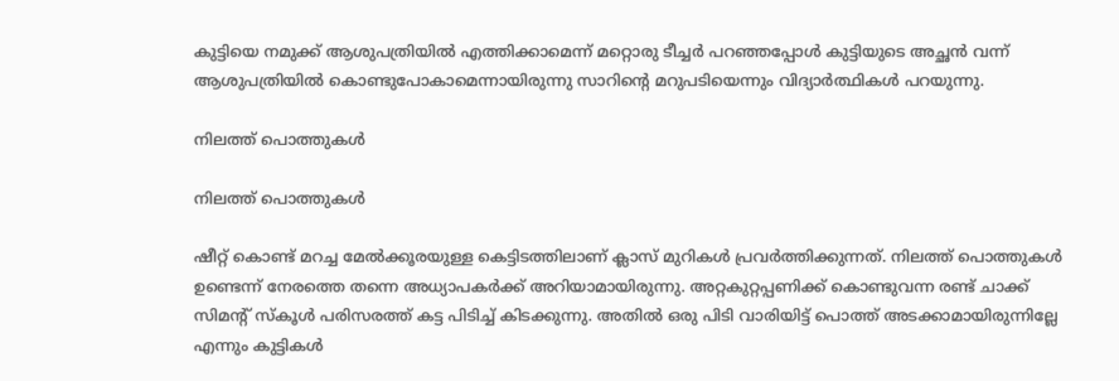കുട്ടിയെ നമുക്ക് ആശുപത്രിയില്‍ എത്തിക്കാമെന്ന് മറ്റൊരു ടീച്ചര്‍ പറഞ്ഞപ്പോള്‍ കുട്ടിയുടെ അച്ഛന്‍ വന്ന് ആശുപത്രിയില്‍ കൊണ്ടുപോകാമെന്നായിരുന്നു സാറിന്‍റെ മറുപടിയെന്നും വിദ്യാര്‍ത്ഥികള്‍ പറയുന്നു.

നിലത്ത് പൊത്തുകള്‍

നിലത്ത് പൊത്തുകള്‍

ഷീറ്റ് കൊണ്ട് മറച്ച മേല്‍ക്കൂരയുള്ള കെട്ടിടത്തിലാണ് ക്ലാസ് മുറികള്‍ പ്രവര്‍ത്തിക്കുന്നത്. നിലത്ത് പൊത്തുകള്‍ ഉണ്ടെന്ന് നേരത്തെ തന്നെ അധ്യാപകര്‍ക്ക് അറിയാമായിരുന്നു. അറ്റകുറ്റപ്പണിക്ക് കൊണ്ടുവന്ന രണ്ട് ചാക്ക് സിമന്‍റ് സ്കൂള്‍ പരിസരത്ത് കട്ട പിടിച്ച് കിടക്കുന്നു. അതില്‍ ഒരു പിടി വാരിയിട്ട് പൊത്ത് അടക്കാമായിരുന്നില്ലേ എന്നും കുട്ടികള്‍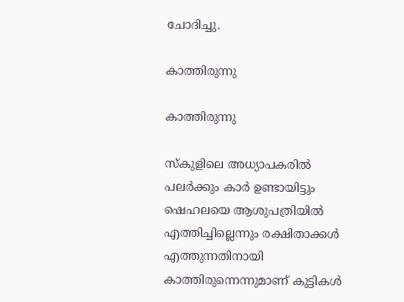ചോദിച്ചു.

കാത്തിരുന്നു

കാത്തിരുന്നു

സ്കുളിലെ അധ്യാപകരില്‍ പലര്‍ക്കും കാര്‍ ഉണ്ടായിട്ടും ഷെഹലയെ ആശുപത്രിയില്‍ എത്തിച്ചില്ലെന്നും രക്ഷിതാക്കള്‍ എത്തുന്നതിനായി കാത്തിരുന്നെന്നുമാണ് കുട്ടികള്‍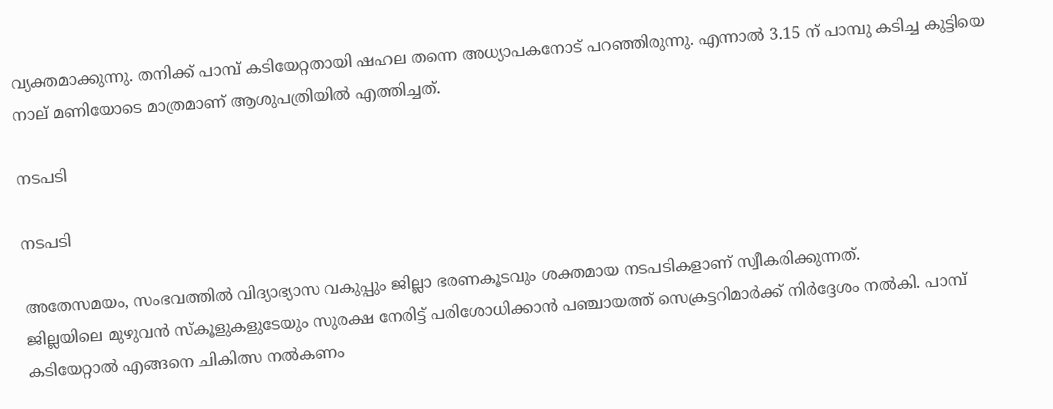വ്യക്തമാക്കുന്നു. തനിക്ക് പാമ്പ് കടിയേറ്റതായി ഷഹല തന്നെ അധ്യാപകനോട് പറഞ്ഞിരുന്നു. എന്നാല്‍ 3.15 ന് പാമ്പു കടിച്ച കുട്ടിയെ നാല് മണിയോടെ മാത്രമാണ് ആശുപത്രിയില്‍ എത്തിച്ചത്.

നടപടി

നടപടി

അതേസമയം, സംഭവത്തില്‍ വിദ്യാഭ്യാസ വകുപ്പും ജില്ലാ ഭരണകൂടവും ശക്തമായ നടപടികളാണ് സ്വീകരിക്കുന്നത്.
ജില്ലയിലെ മുഴുവന്‍ സ്കൂളുകളുടേയും സുരക്ഷ നേരിട്ട് പരിശോധിക്കാന്‍ പഞ്ചായത്ത് സെക്രട്ടറിമാര്‍ക്ക് നിര്‍ദ്ദേശം നല്‍കി. പാമ്പ് കടിയേറ്റാല്‍ എങ്ങനെ ചികിത്സ നല്‍കണം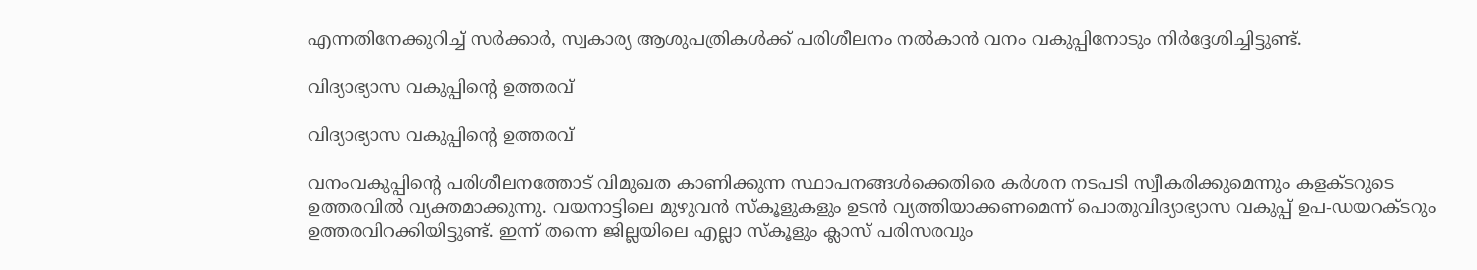എന്നതിനേക്കുറിച്ച് സര്‍ക്കാര്‍, സ്വകാര്യ ആശുപത്രികള്‍ക്ക് പരിശീലനം നല്‍കാന്‍ വനം വകുപ്പിനോടും നിര്‍ദ്ദേശിച്ചിട്ടുണ്ട്.

വിദ്യാഭ്യാസ വകുപ്പിന്‍റെ ഉത്തരവ്

വിദ്യാഭ്യാസ വകുപ്പിന്‍റെ ഉത്തരവ്

വനംവകുപ്പിന്‍റെ പരിശീലനത്തോട് വിമുഖത കാണിക്കുന്ന സ്ഥാപനങ്ങള്‍ക്കെതിരെ കര്‍ശന നടപടി സ്വീകരിക്കുമെന്നും കളക്ടറുടെ ഉത്തരവില്‍ വ്യക്തമാക്കുന്നു. വയനാട്ടിലെ മുഴുവന്‍ സ്കൂളുകളും ഉടന്‍ വ്യത്തിയാക്കണമെന്ന് പൊതുവിദ്യാഭ്യാസ വകുപ്പ് ഉപ-ഡയറക്ടറും ഉത്തരവിറക്കിയിട്ടുണ്ട്. ഇന്ന് തന്നെ ജില്ലയിലെ എല്ലാ സ്കൂളും ക്ലാസ് പരിസരവും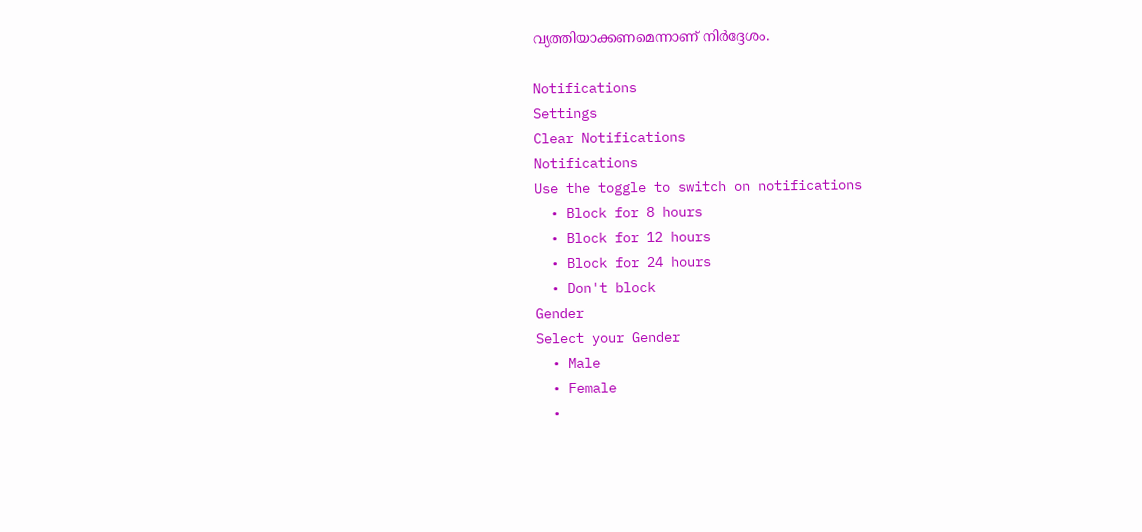വ്യത്തിയാക്കണമെന്നാണ് നിര്‍ദ്ദേശം.

Notifications
Settings
Clear Notifications
Notifications
Use the toggle to switch on notifications
  • Block for 8 hours
  • Block for 12 hours
  • Block for 24 hours
  • Don't block
Gender
Select your Gender
  • Male
  • Female
  •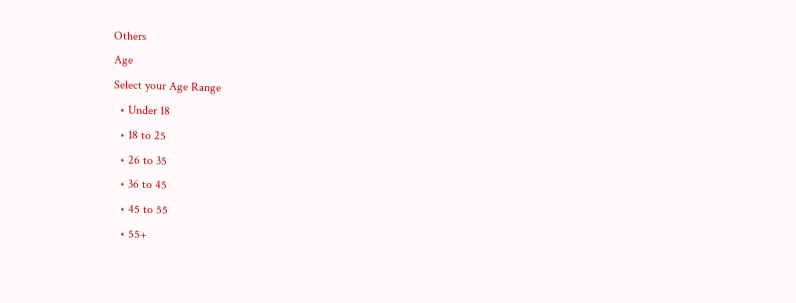Others
Age
Select your Age Range
  • Under 18
  • 18 to 25
  • 26 to 35
  • 36 to 45
  • 45 to 55
  • 55+